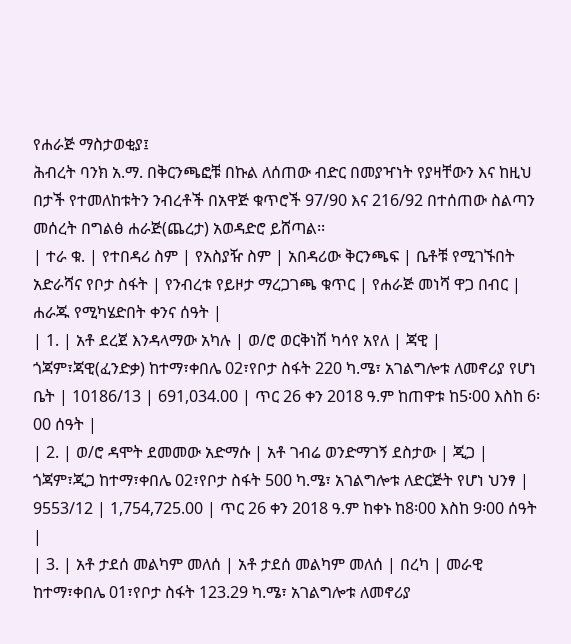የሐራጅ ማስታወቂያ፤
ሕብረት ባንክ አ.ማ. በቅርንጫፎቹ በኩል ለሰጠው ብድር በመያዣነት የያዛቸውን እና ከዚህ በታች የተመለከቱትን ንብረቶች በአዋጅ ቁጥሮች 97/90 እና 216/92 በተሰጠው ስልጣን መሰረት በግልፅ ሐራጅ(ጨረታ) አወዳድሮ ይሸጣል፡፡
| ተራ ቁ. | የተበዳሪ ስም | የአስያዥ ስም | አበዳሪው ቅርንጫፍ | ቤቶቹ የሚገኙበት አድራሻና የቦታ ስፋት | የንብረቱ የይዞታ ማረጋገጫ ቁጥር | የሐራጅ መነሻ ዋጋ በብር | ሐራጁ የሚካሄድበት ቀንና ሰዓት |
| 1. | አቶ ደረጀ እንዳላማው አካሉ | ወ/ሮ ወርቅነሽ ካሳየ አየለ | ጃዊ | ጎጃም፣ጃዊ(ፈንድቃ) ከተማ፣ቀበሌ 02፣የቦታ ስፋት 220 ካ.ሜ፣ አገልግሎቱ ለመኖሪያ የሆነ ቤት | 10186/13 | 691,034.00 | ጥር 26 ቀን 2018 ዓ.ም ከጠዋቱ ከ5፡00 እስከ 6፡00 ሰዓት |
| 2. | ወ/ሮ ዳሞት ደመመው አድማሱ | አቶ ገብሬ ወንድማገኝ ደስታው | ጂጋ | ጎጃም፣ጂጋ ከተማ፣ቀበሌ 02፣የቦታ ስፋት 500 ካ.ሜ፣ አገልግሎቱ ለድርጅት የሆነ ህንፃ | 9553/12 | 1,754,725.00 | ጥር 26 ቀን 2018 ዓ.ም ከቀኑ ከ8፡00 እስከ 9፡00 ሰዓት |
| 3. | አቶ ታደሰ መልካም መለሰ | አቶ ታደሰ መልካም መለሰ | በረካ | መራዊ ከተማ፣ቀበሌ 01፣የቦታ ስፋት 123.29 ካ.ሜ፣ አገልግሎቱ ለመኖሪያ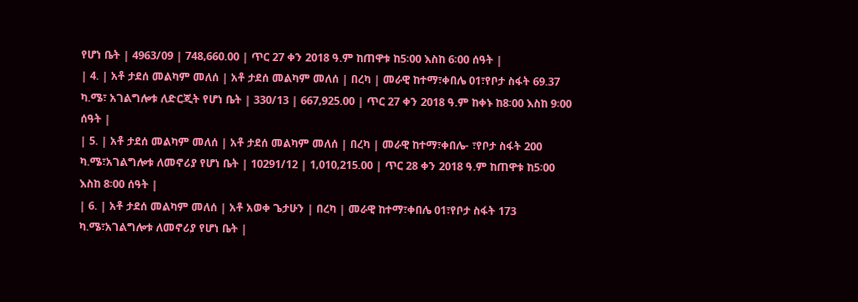የሆነ ቤት | 4963/09 | 748,660.00 | ጥር 27 ቀን 2018 ዓ.ም ከጠዋቱ ከ5፡00 እስከ 6፡00 ሰዓት |
| 4. | አቶ ታደሰ መልካም መለሰ | አቶ ታደሰ መልካም መለሰ | በረካ | መራዊ ከተማ፣ቀበሌ 01፣የቦታ ስፋት 69.37 ካ.ሜ፣ አገልግሎቱ ለድርጂት የሆነ ቤት | 330/13 | 667,925.00 | ጥር 27 ቀን 2018 ዓ.ም ከቀኑ ከ8፡00 እስከ 9፡00 ሰዓት |
| 5. | አቶ ታደሰ መልካም መለሰ | አቶ ታደሰ መልካም መለሰ | በረካ | መራዊ ከተማ፣ቀበሌ- ፣የቦታ ስፋት 200 ካ.ሜ፣አገልግሎቱ ለመኖሪያ የሆነ ቤት | 10291/12 | 1,010,215.00 | ጥር 28 ቀን 2018 ዓ.ም ከጠዋቱ ከ5፡00 እስከ 8፡00 ሰዓት |
| 6. | አቶ ታደሰ መልካም መለሰ | አቶ አወቀ ጌታሁን | በረካ | መራዊ ከተማ፣ቀበሌ 01፣የቦታ ስፋት 173 ካ.ሜ፣አገልግሎቱ ለመኖሪያ የሆነ ቤት |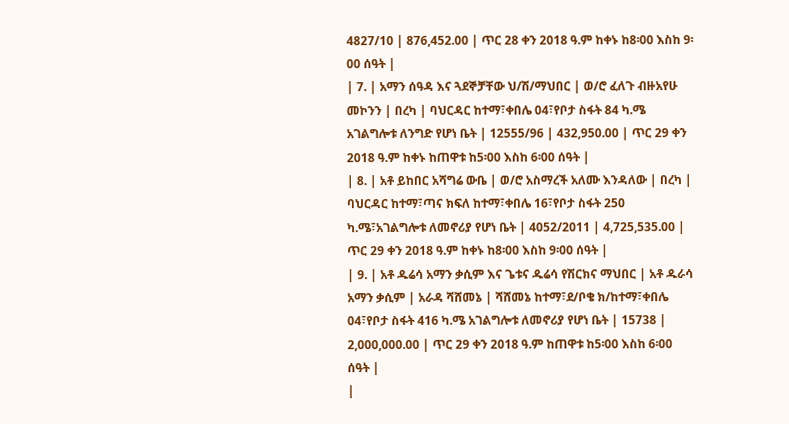4827/10 | 876,452.00 | ጥር 28 ቀን 2018 ዓ.ም ከቀኑ ከ8፡00 እስከ 9፡00 ሰዓት |
| 7. | አማን ሰዓዳ እና ጓደኞቻቸው ህ/ሽ/ማህበር | ወ/ሮ ፈለጉ ብዙአየሁ መኮንን | በረካ | ባህርዳር ከተማ፣ቀበሌ 04፣የቦታ ስፋት 84 ካ.ሜ አገልግሎቱ ለንግድ የሆነ ቤት | 12555/96 | 432,950.00 | ጥር 29 ቀን 2018 ዓ.ም ከቀኑ ከጠዋቱ ከ5፡00 እስከ 6፡00 ሰዓት |
| 8. | አቶ ይከበር አሻግሬ ውቤ | ወ/ሮ አስማረች አለሙ እንዳለው | በረካ | ባህርዳር ከተማ፣ጣና ክፍለ ከተማ፣ቀበሌ 16፣የቦታ ስፋት 250 ካ.ሜ፣አገልግሎቱ ለመኖሪያ የሆነ ቤት | 4052/2011 | 4,725,535.00 | ጥር 29 ቀን 2018 ዓ.ም ከቀኑ ከ8፡00 እስከ 9፡00 ሰዓት |
| 9. | አቶ ዱሬሳ አማን ቃሲም እና ጌቱና ዱሬሳ የሽርክና ማህበር | አቶ ዱራሳ አማን ቃሲም | አራዳ ሻሸመኔ | ሻሸመኔ ከተማ፣ደ/ቦቄ ክ/ከተማ፣ቀበሌ 04፣የቦታ ስፋት 416 ካ.ሜ አገልግሎቱ ለመኖሪያ የሆነ ቤት | 15738 | 2,000,000.00 | ጥር 29 ቀን 2018 ዓ.ም ከጠዋቱ ከ5፡00 እስከ 6፡00 ሰዓት |
|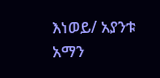እነወይ/ አያንቱ አማን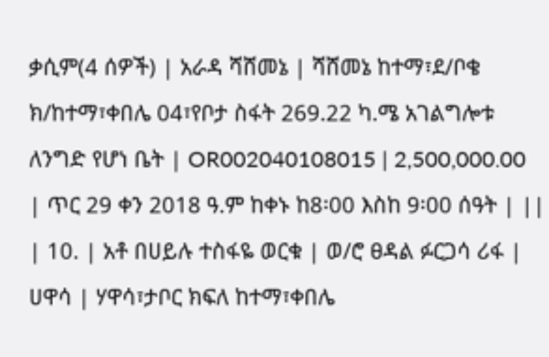ቃሲም(4 ሰዎች) | አራዳ ሻሸመኔ | ሻሸመኔ ከተማ፣ደ/ቦቄ ክ/ከተማ፣ቀበሌ 04፣የቦታ ስፋት 269.22 ካ.ሜ አገልግሎቱ ለንግድ የሆነ ቤት | OR002040108015 | 2,500,000.00 | ጥር 29 ቀን 2018 ዓ.ም ከቀኑ ከ8፡00 እስከ 9፡00 ሰዓት | ||
| 10. | አቶ በሀይሉ ተስፋዬ ወርቁ | ወ/ሮ ፀዳል ፉርጋሳ ሪፋ | ሀዋሳ | ሃዋሳ፣ታቦር ክፍለ ከተማ፣ቀበሌ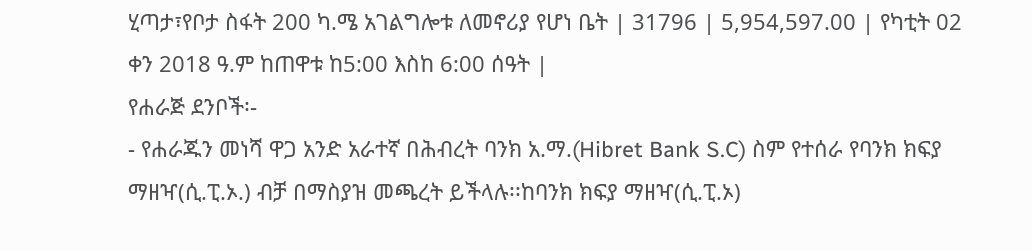ሂጣታ፣የቦታ ስፋት 200 ካ.ሜ አገልግሎቱ ለመኖሪያ የሆነ ቤት | 31796 | 5,954,597.00 | የካቲት 02 ቀን 2018 ዓ.ም ከጠዋቱ ከ5:00 እስከ 6:00 ሰዓት |
የሐራጅ ደንቦች፡-
- የሐራጁን መነሻ ዋጋ አንድ አራተኛ በሕብረት ባንክ አ.ማ.(Hibret Bank S.C) ስም የተሰራ የባንክ ክፍያ ማዘዣ(ሲ.ፒ.ኦ.) ብቻ በማስያዝ መጫረት ይችላሉ፡፡ከባንክ ክፍያ ማዘዣ(ሲ.ፒ.ኦ)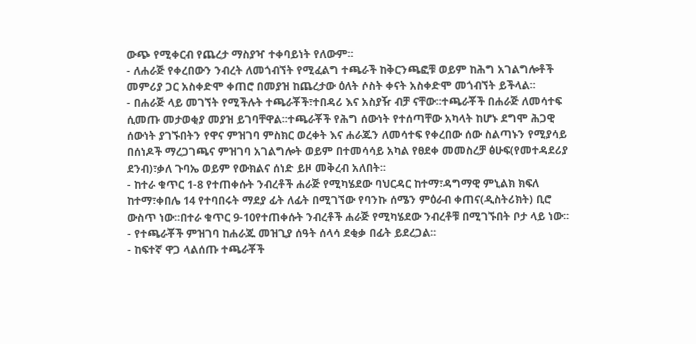ውጭ የሚቀርብ የጨረታ ማስያዣ ተቀባይነት የለውም፡፡
- ለሐራጅ የቀረበውን ንብረት ለመጎብኘት የሚፈልግ ተጫራች ከቅርንጫፎቹ ወይም ከሕግ አገልግሎቶች መምሪያ ጋር አስቀድሞ ቀጠሮ በመያዝ ከጨረታው ዕለት ሶስት ቀናት አስቀድሞ መጎብኘት ይችላል፡፡
- በሐራጅ ላይ መገኘት የሚችሉት ተጫራቾች፣ተበዳሪ እና አስያዥ ብቻ ናቸው፡፡ተጫራቾች በሐራጅ ለመሳተፍ ሲመጡ መታወቂያ መያዝ ይገባቸዋል፡፡ተጫራቾች የሕግ ሰውነት የተሰጣቸው አካላት ከሆኑ ደግሞ ሕጋዊ ሰውነት ያገኙበትን የዋና ምዝገባ ምስክር ወረቀት እና ሐራጁን ለመሳተፍ የቀረበው ሰው ስልጣኑን የሚያሳይ በሰነዶች ማረጋገጫና ምዝገባ አገልግሎት ወይም በተመሳሳይ አካል የፀደቀ መመስረቻ ፅሁፍ(የመተዳደሪያ ደንብ)፣ቃለ ጉባኤ ወይም የውክልና ሰነድ ይዞ መቅረብ አለበት፡፡
- ከተራ ቁጥር 1-8 የተጠቀሱት ንብረቶች ሐራጅ የሚካሄደው ባህርዳር ከተማ፣ዳግማዊ ምኒልክ ክፍለ ከተማ፣ቀበሌ 14 የተባበሩት ማደያ ፊት ለፊት በሚገኘው የባንኩ ሰሜን ምዕራብ ቀጠና(ዲስትሪክት) ቢሮ ውስጥ ነው፡፡በተራ ቁጥር 9-10የተጠቀሱት ንብረቶች ሐራጅ የሚካሄደው ንብረቶቹ በሚገኙበት ቦታ ላይ ነው፡፡
- የተጫራቾች ምዝገባ ከሐራጁ መዝጊያ ሰዓት ሰላሳ ደቂቃ በፊት ይደረጋል፡፡
- ከፍተኛ ዋጋ ላልሰጡ ተጫራቾች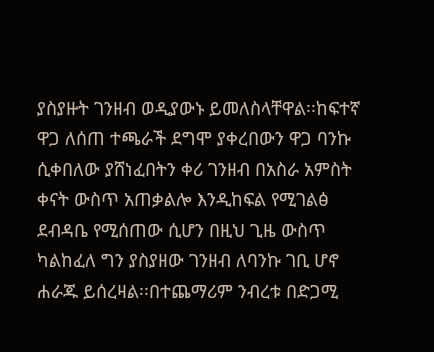ያስያዙት ገንዘብ ወዲያውኑ ይመለስላቸዋል፡፡ከፍተኛ ዋጋ ለሰጠ ተጫራች ደግሞ ያቀረበውን ዋጋ ባንኩ ሲቀበለው ያሸነፈበትን ቀሪ ገንዘብ በአስራ አምስት ቀናት ውስጥ አጠቃልሎ እንዲከፍል የሚገልፅ ደብዳቤ የሚሰጠው ሲሆን በዚህ ጊዜ ውስጥ ካልከፈለ ግን ያስያዘው ገንዘብ ለባንኩ ገቢ ሆኖ ሐራጁ ይሰረዛል፡፡በተጨማሪም ንብረቱ በድጋሚ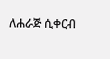ለሐራጅ ሲቀርብ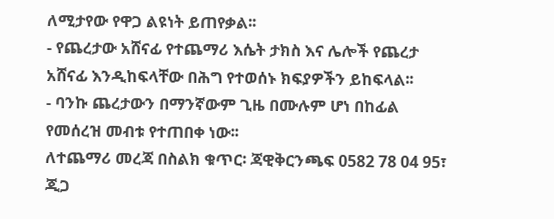ለሚታየው የዋጋ ልዩነት ይጠየቃል፡፡
- የጨረታው አሸናፊ የተጨማሪ እሴት ታክስ እና ሌሎች የጨረታ አሸናፊ እንዲከፍላቸው በሕግ የተወሰኑ ክፍያዎችን ይከፍላል፡፡
- ባንኩ ጨረታውን በማንኛውም ጊዜ በሙሉም ሆነ በከፊል የመሰረዝ መብቱ የተጠበቀ ነው፡፡
ለተጨማሪ መረጃ በስልክ ቁጥር፡ ጃዊቅርንጫፍ 0582 78 04 95፣ ጂጋ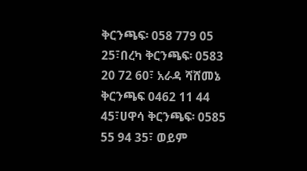ቅርንጫፍ፡ 058 779 05 25፣በረካ ቅርንጫፍ፡ 0583 20 72 60፣ አራዳ ሻሸመኔ ቅርንጫፍ 0462 11 44 45፣ሀዋሳ ቅርንጫፍ፡ 0585 55 94 35፣ ወይም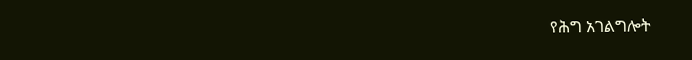የሕግ አገልግሎት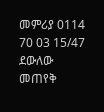መምሪያ 0114 70 03 15/47 ደውለው መጠየቅ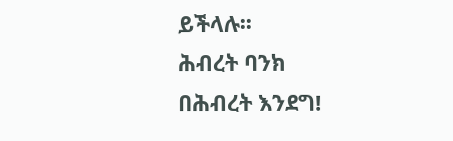ይችላሉ፡፡
ሕብረት ባንክ
በሕብረት እንደግ!